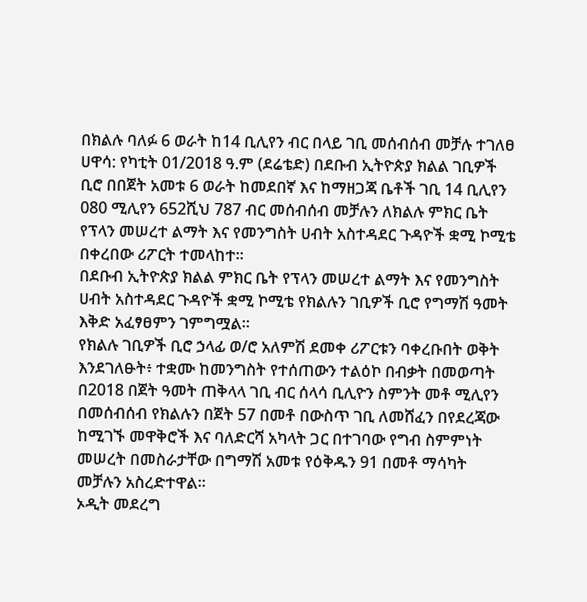በክልሉ ባለፉ 6 ወራት ከ14 ቢሊየን ብር በላይ ገቢ መሰብሰብ መቻሉ ተገለፀ
ሀዋሳ: የካቲት 01/2018 ዓ.ም (ደሬቴድ) በደቡብ ኢትዮጵያ ክልል ገቢዎች ቢሮ በበጀት አመቱ 6 ወራት ከመደበኛ እና ከማዘጋጃ ቤቶች ገቢ 14 ቢሊየን 080 ሚሊየን 652ሺህ 787 ብር መሰብሰብ መቻሉን ለክልሉ ምክር ቤት የፕላን መሠረተ ልማት እና የመንግስት ሀብት አስተዳደር ጉዳዮች ቋሚ ኮሚቴ በቀረበው ሪፖርት ተመላከተ።
በደቡብ ኢትዮጵያ ክልል ምክር ቤት የፕላን መሠረተ ልማት እና የመንግስት ሀብት አስተዳደር ጉዳዮች ቋሚ ኮሚቴ የክልሉን ገቢዎች ቢሮ የግማሽ ዓመት እቅድ አፈፃፀምን ገምግሟል።
የክልሉ ገቢዎች ቢሮ ኃላፊ ወ/ሮ አለምሽ ደመቀ ሪፖርቱን ባቀረቡበት ወቅት እንደገለፁት፥ ተቋሙ ከመንግስት የተሰጠውን ተልዕኮ በብቃት በመወጣት በ2018 በጀት ዓመት ጠቅላላ ገቢ ብር ሰላሳ ቢሊዮን ስምንት መቶ ሚሊየን በመሰብሰብ የክልሉን በጀት 57 በመቶ በውስጥ ገቢ ለመሸፈን በየደረጃው ከሚገኙ መዋቅሮች እና ባለድርሻ አካላት ጋር በተገባው የግብ ስምምነት መሠረት በመስራታቸው በግማሽ አመቱ የዕቅዱን 91 በመቶ ማሳካት መቻሉን አስረድተዋል።
ኦዲት መደረግ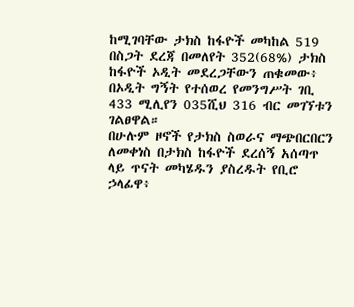ከሚገባቸው ታክስ ከፋዮች መካከል 519 በስጋት ደረጃ በመለየት 352(68%) ታክስ ከፋዮች ኦዲት መደረጋቸውን ጠቁመው፥ በኦዲት ግኝት የተሰወረ የመንግሥት ገቢ 433 ሚሊየን 035ሺህ 316 ብር መገኘቱን ገልፀዋል።
በሁሉም ዞኖች የታክስ ስወራና ማጭበርበርን ለመቀነስ በታክስ ከፋዮች ደረሰኝ አሰጣጥ ላይ ጥናት መካሄዱን ያስረዱት የቢሮ ኃላፊዋ፥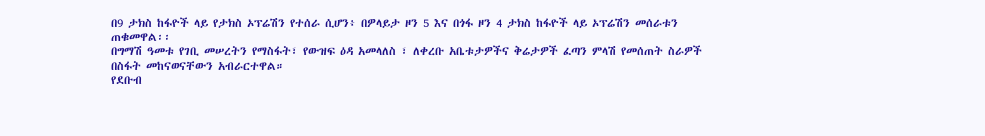በ9 ታክስ ከፋዮች ላይ የታክስ ኦፕሬሽን የተሰራ ሲሆን፥ በዎላይታ ዞን 5 እና በጎፋ ዞን 4 ታክስ ከፋዮች ላይ ኦፕሬሽን መሰራቱን ጠቁመዋል፡፡
በግማሽ ዓመቱ የገቢ መሠረትን የማስፋት፣ የውዝፍ ዕዳ አመላለስ ፣ ለቀረቡ አቤቱታዎችና ቅሬታዎች ፈጣን ምላሽ የመሰጠት ስራዎች በስፋት መከናወናቸውን አብራርተዋል።
የደቡብ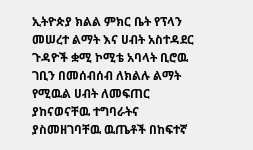ኢትዮጵያ ክልል ምክር ቤት የፕላን መሠረተ ልማት እና ሀብት አስተዳደር ጉዳዮች ቋሚ ኮሚቴ አባላት ቢሮዉ ገቢን በመሰብሰብ ለክልሉ ልማት የሚዉል ሀብት ለመፍጠር ያከናወናቸዉ ተግባራትና ያስመዘገባቸዉ ዉጤቶች በከፍተኛ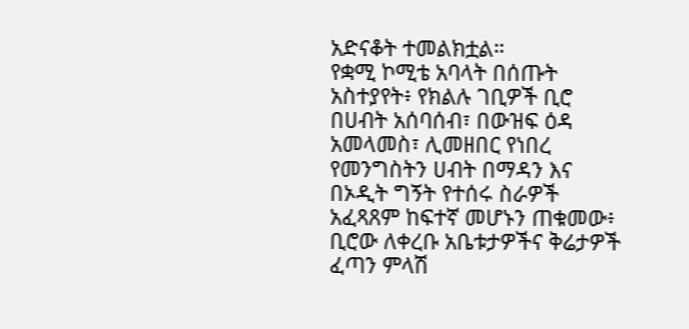አድናቆት ተመልክቷል።
የቋሚ ኮሚቴ አባላት በሰጡት አስተያየት፥ የክልሉ ገቢዎች ቢሮ በሀብት አሰባሰብ፣ በውዝፍ ዕዳ አመላመስ፣ ሊመዘበር የነበረ የመንግስትን ሀብት በማዳን እና በኦዲት ግኝት የተሰሩ ስራዎች አፈጻጸም ከፍተኛ መሆኑን ጠቁመው፥ ቢሮው ለቀረቡ አቤቱታዎችና ቅሬታዎች ፈጣን ምላሽ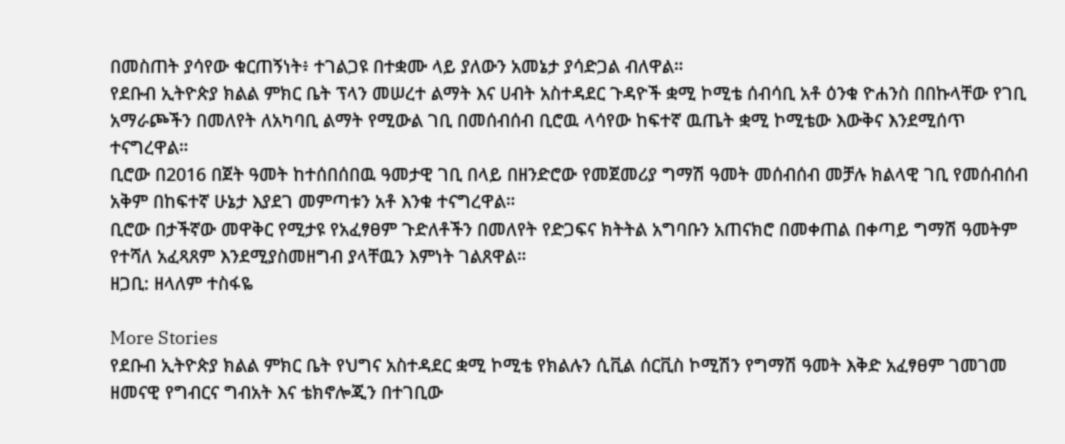በመስጠት ያሳየው ቁርጠኝነት፥ ተገልጋዩ በተቋሙ ላይ ያለውን አመኔታ ያሳድጋል ብለዋል።
የደቡብ ኢትዮጵያ ክልል ምክር ቤት ፕላን መሠረተ ልማት እና ሀብት አስተዳደር ጉዳዮች ቋሚ ኮሚቴ ሰብሳቢ አቶ ዕንቁ ዮሐንስ በበኩላቸው የገቢ አማራጮችን በመለየት ለአካባቢ ልማት የሚውል ገቢ በመሰብሰብ ቢሮዉ ላሳየው ከፍተኛ ዉጤት ቋሚ ኮሚቴው እውቅና እንደሚሰጥ ተናግረዋል።
ቢሮው በ2016 በጀት ዓመት ከተሰበሰበዉ ዓመታዊ ገቢ በላይ በዘንድሮው የመጀመሪያ ግማሽ ዓመት መሰብሰብ መቻሉ ክልላዊ ገቢ የመሰብሰብ አቅም በከፍተኛ ሁኔታ እያደገ መምጣቱን አቶ እንቁ ተናግረዋል።
ቢሮው በታችኛው መዋቅር የሚታዩ የአፈፃፀም ጉድለቶችን በመለየት የድጋፍና ክትትል አግባቡን አጠናክሮ በመቀጠል በቀጣይ ግማሽ ዓመትም የተሻለ አፈጻጸም እንደሚያስመዘግብ ያላቸዉን እምነት ገልጸዋል።
ዘጋቢ: ዘላለም ተስፋዬ

More Stories
የደቡብ ኢትዮጵያ ክልል ምክር ቤት የህግና አስተዳደር ቋሚ ኮሚቴ የክልሉን ሲቪል ሰርቪስ ኮሚሽን የግማሽ ዓመት እቅድ አፈፃፀም ገመገመ
ዘመናዊ የግብርና ግብአት እና ቴክኖሎጂን በተገቢው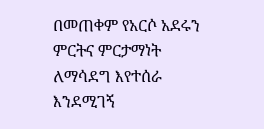በመጠቀም የአርሶ አደሩን ምርትና ምርታማነት ለማሳደግ እየተሰራ እንደሚገኝ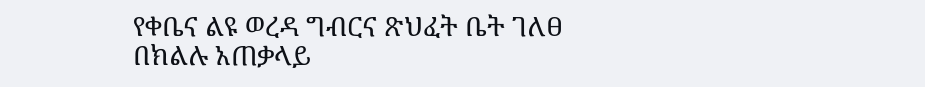የቀቤና ልዩ ወረዳ ግብርና ጽህፈት ቤት ገለፀ
በክልሉ አጠቃላይ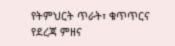የትምህርት ጥራት፣ ቁጥጥርና የደረጃ ምዘና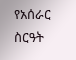የአሰራር ስርዓት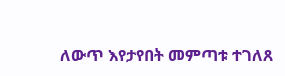ለውጥ እየታየበት መምጣቱ ተገለጸ